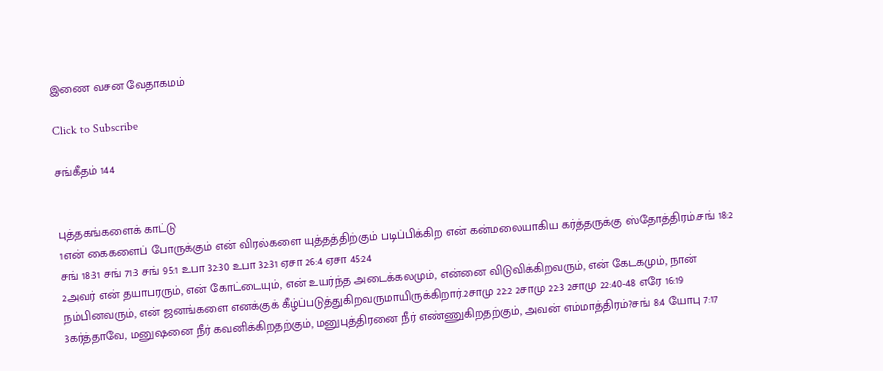இணை வசன வேதாகமம்

Click to Subscribe

சங்கீதம் 144


புத்தகங்களைக் காட்டு
1என் கைகளைப் போருக்கும் என் விரல்களை யுத்தத்திற்கும் படிப்பிக்கிற என் கன்மலையாகிய கர்த்தருக்கு ஸ்தோத்திரம்.சங் 18:2 சங் 18:31 சங் 71:3 சங் 95:1 உபா 32:30 உபா 32:31 ஏசா 26:4 ஏசா 45:24
2அவர் என் தயாபரரும், என் கோட்டையும், என் உயர்ந்த அடைக்கலமும், என்னை விடுவிக்கிறவரும், என் கேடகமும், நான் நம்பினவரும், என் ஜனங்களை எனக்குக் கீழ்ப்படுத்துகிறவருமாயிருக்கிறார்.2சாமு 22:2 2சாமு 22:3 2சாமு 22:40-48 எரே 16:19
3கர்த்தாவே, மனுஷனை நீர் கவனிக்கிறதற்கும், மனுபுத்திரனை நீர் எண்ணுகிறதற்கும், அவன் எம்மாத்திரம்?சங் 8:4 யோபு 7:17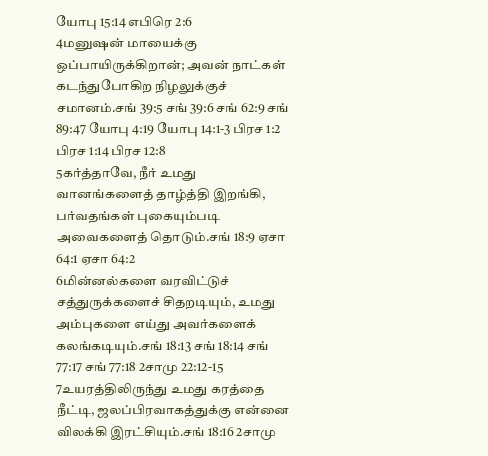யோபு 15:14 எபிரெ 2:6
4மனுஷன் மாயைக்கு ஒப்பாயிருக்கிறான்; அவன் நாட்கள் கடந்துபோகிற நிழலுக்குச் சமானம்.சங் 39:5 சங் 39:6 சங் 62:9 சங் 89:47 யோபு 4:19 யோபு 14:1-3 பிரச 1:2 பிரச 1:14 பிரச 12:8
5கர்த்தாவே, நீர் உமது வானங்களைத் தாழ்த்தி இறங்கி, பர்வதங்கள் புகையும்படி அவைகளைத் தொடும்.சங் 18:9 ஏசா 64:1 ஏசா 64:2
6மின்னல்களை வரவிட்டுச் சத்துருக்களைச் சிதறடியும், உமது அம்புகளை எய்து அவர்களைக் கலங்கடியும்.சங் 18:13 சங் 18:14 சங் 77:17 சங் 77:18 2சாமு 22:12-15
7உயரத்திலிருந்து உமது கரத்தை நீட்டி, ஜலப்பிரவாகத்துக்கு என்னை விலக்கி இரட்சியும்.சங் 18:16 2சாமு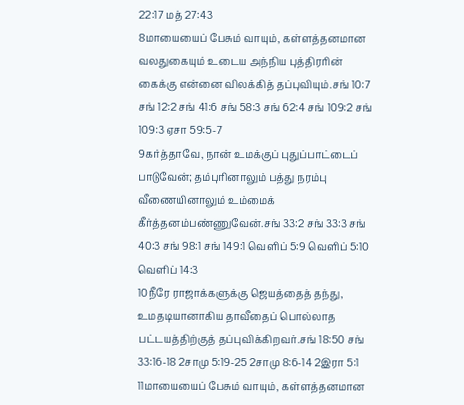22:17 மத் 27:43
8மாயையைப் பேசும் வாயும், கள்ளத்தனமான வலதுகையும் உடைய அந்நிய புத்திரரின் கைக்கு என்னை விலக்கித் தப்புவியும்.சங் 10:7 சங் 12:2 சங் 41:6 சங் 58:3 சங் 62:4 சங் 109:2 சங் 109:3 ஏசா 59:5-7
9கர்த்தாவே, நான் உமக்குப் புதுப்பாட்டைப் பாடுவேன்; தம்புரினாலும் பத்து நரம்பு வீணையினாலும் உம்மைக் கீர்த்தனம்பண்ணுவேன்.சங் 33:2 சங் 33:3 சங் 40:3 சங் 98:1 சங் 149:1 வெளிப் 5:9 வெளிப் 5:10 வெளிப் 14:3
10நீரே ராஜாக்களுக்கு ஜெயத்தைத் தந்து, உமதடியானாகிய தாவீதைப் பொல்லாத பட்டயத்திற்குத் தப்புவிக்கிறவர்.சங் 18:50 சங் 33:16-18 2சாமு 5:19-25 2சாமு 8:6-14 2இரா 5:1
11மாயையைப் பேசும் வாயும், கள்ளத்தனமான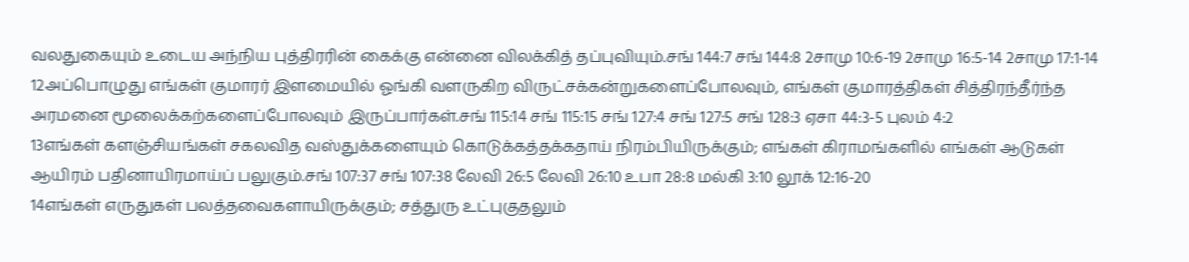வலதுகையும் உடைய அந்நிய புத்திரரின் கைக்கு என்னை விலக்கித் தப்புவியும்.சங் 144:7 சங் 144:8 2சாமு 10:6-19 2சாமு 16:5-14 2சாமு 17:1-14
12அப்பொழுது எங்கள் குமாரர் இளமையில் ஓங்கி வளருகிற விருட்சக்கன்றுகளைப்போலவும், எங்கள் குமாரத்திகள் சித்திரந்தீர்ந்த அரமனை மூலைக்கற்களைப்போலவும் இருப்பார்கள்.சங் 115:14 சங் 115:15 சங் 127:4 சங் 127:5 சங் 128:3 ஏசா 44:3-5 புலம் 4:2
13எங்கள் களஞ்சியங்கள் சகலவித வஸ்துக்களையும் கொடுக்கத்தக்கதாய் நிரம்பியிருக்கும்; எங்கள் கிராமங்களில் எங்கள் ஆடுகள் ஆயிரம் பதினாயிரமாய்ப் பலுகும்.சங் 107:37 சங் 107:38 லேவி 26:5 லேவி 26:10 உபா 28:8 மல்கி 3:10 லூக் 12:16-20
14எங்கள் எருதுகள் பலத்தவைகளாயிருக்கும்; சத்துரு உட்புகுதலும்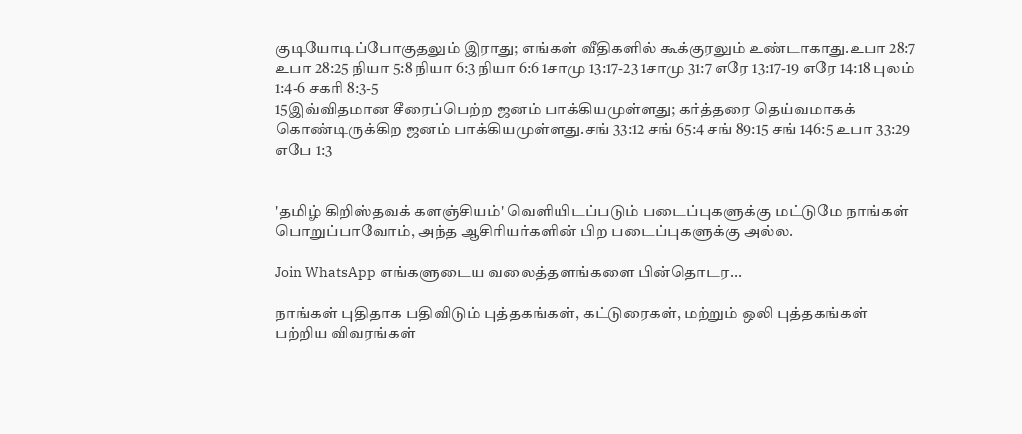குடியோடிப்போகுதலும் இராது; எங்கள் வீதிகளில் கூக்குரலும் உண்டாகாது.உபா 28:7 உபா 28:25 நியா 5:8 நியா 6:3 நியா 6:6 1சாமு 13:17-23 1சாமு 31:7 எரே 13:17-19 எரே 14:18 புலம் 1:4-6 சகரி 8:3-5
15இவ்விதமான சீரைப்பெற்ற ஜனம் பாக்கியமுள்ளது; கர்த்தரை தெய்வமாகக் கொண்டிருக்கிற ஜனம் பாக்கியமுள்ளது.சங் 33:12 சங் 65:4 சங் 89:15 சங் 146:5 உபா 33:29 எபே 1:3


'தமிழ் கிறிஸ்தவக் களஞ்சியம்' வெளியிடப்படும் படைப்புகளுக்கு மட்டுமே நாங்கள் பொறுப்பாவோம், அந்த ஆசிரியர்களின் பிற படைப்புகளுக்கு அல்ல.

Join WhatsApp எங்களுடைய வலைத்தளங்களை பின்தொடர...

நாங்கள் புதிதாக பதிவிடும் புத்தகங்கள், கட்டுரைகள், மற்றும் ஒலி புத்தகங்கள் பற்றிய விவரங்கள்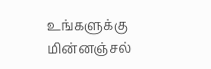உங்களுக்கு மின்னஞ்சல்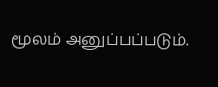மூலம் அனுப்பப்படும்.